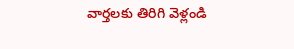వార్తలకు తిరిగి వెళ్లండి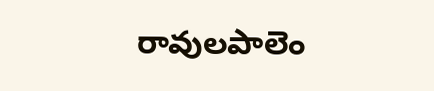రావులపాలెం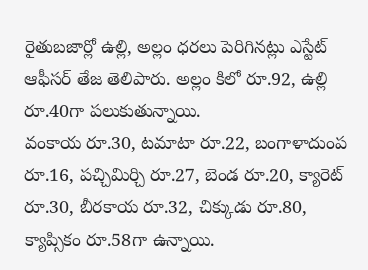రైతుబజార్లో ఉల్లి, అల్లం ధరలు పెరిగినట్లు ఎస్టేట్ ఆఫీసర్ తేజ తెలిపారు. అల్లం కిలో రూ.92, ఉల్లి రూ.40గా పలుకుతున్నాయి.
వంకాయ రూ.30, టమాటా రూ.22, బంగాళాదుంప రూ.16, పచ్చిమిర్చి రూ.27, బెండ రూ.20, క్యారెట్ రూ.30, బీరకాయ రూ.32, చిక్కుడు రూ.80, క్యాప్సికం రూ.58గా ఉన్నాయి.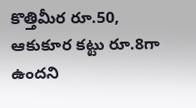కొత్తిమీర రూ.50, ఆకుకూర కట్టు రూ.8గా ఉందని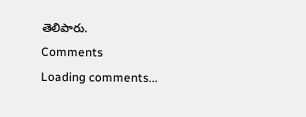తెలిపారు.
Comments
Loading comments...